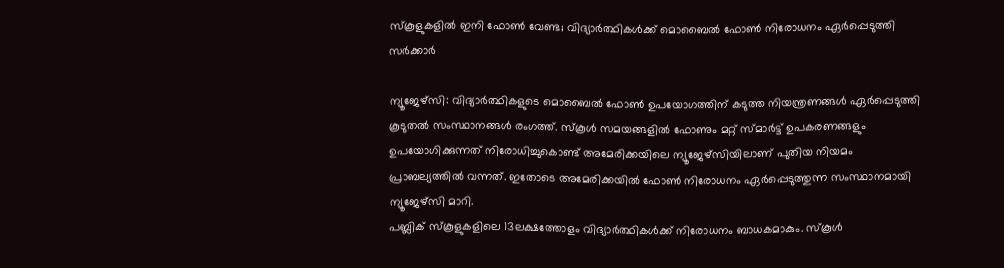സ്കൂളുകളിൽ ഇനി ഫോൺ വേണ്ട; വിദ്യാർത്ഥികൾക്ക് മൊബൈൽ ഫോൺ നിരോധനം ഏർപ്പെടുത്തി സർക്കാർ

ന്യൂജേഴ്സി: വിദ്യാർത്ഥികളുടെ മൊബൈൽ ഫോൺ ഉപയോഗത്തിന് കടുത്ത നിയന്ത്രണങ്ങൾ ഏർപ്പെടുത്തി കൂടുതൽ സംസ്ഥാനങ്ങൾ രംഗത്ത്. സ്കൂൾ സമയങ്ങളിൽ ഫോണും മറ്റ് സ്മാർട്ട് ഉപകരണങ്ങളും ഉപയോഗിക്കുന്നത് നിരോധിച്ചുകൊണ്ട് അമേരിക്കയിലെ ന്യൂജേഴ്സിയിലാണ് പുതിയ നിയമം പ്രാബല്യത്തിൽ വന്നത്. ഇതോടെ അമേരിക്കയിൽ ഫോൺ നിരോധനം ഏർപ്പെടുത്തുന്ന സംസ്ഥാനമായി ന്യൂജേഴ്സി മാറി.
പബ്ലിക് സ്കൂളുകളിലെ 13ലക്ഷത്തോളം വിദ്യാർത്ഥികൾക്ക് നിരോധനം ബാധകമാകും. സ്കൂൾ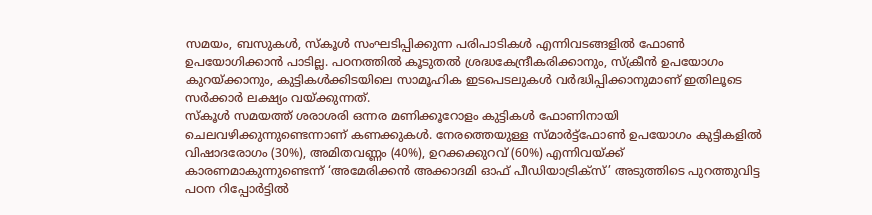സമയം, ബസുകൾ, സ്കൂൾ സംഘടിപ്പിക്കുന്ന പരിപാടികൾ എന്നിവടങ്ങളിൽ ഫോൺ ഉപയോഗിക്കാൻ പാടില്ല. പഠനത്തിൽ കൂടുതൽ ശ്രദ്ധകേന്ദ്രീകരിക്കാനും, സ്ക്രീൻ ഉപയോഗം കുറയ്ക്കാനും, കുട്ടികൾക്കിടയിലെ സാമൂഹിക ഇടപെടലുകൾ വർദ്ധിപ്പിക്കാനുമാണ് ഇതിലൂടെ സർക്കാർ ലക്ഷ്യം വയ്ക്കുന്നത്.
സ്കൂൾ സമയത്ത് ശരാശരി ഒന്നര മണിക്കൂറോളം കുട്ടികൾ ഫോണിനായി ചെലവഴിക്കുന്നുണ്ടെന്നാണ് കണക്കുകൾ. നേരത്തെയുള്ള സ്മാർട്ട്ഫോൺ ഉപയോഗം കുട്ടികളിൽ വിഷാദരോഗം (30%), അമിതവണ്ണം (40%), ഉറക്കക്കുറവ് (60%) എന്നിവയ്ക്ക് കാരണമാകുന്നുണ്ടെന്ന് ‘അമേരിക്കൻ അക്കാദമി ഓഫ് പീഡിയാട്രിക്സ്’ അടുത്തിടെ പുറത്തുവിട്ട പഠന റിപ്പോർട്ടിൽ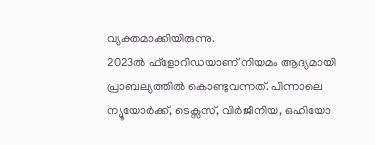വ്യക്തമാക്കിയിരുന്നു.
2023ൽ ഫ്ളോറിഡയാണ് നിയമം ആദ്യമായി പ്രാബല്യത്തിൽ കൊണ്ടുവന്നത്. പിന്നാലെ ന്യൂയോർക്ക്, ടെക്സസ്, വിർജീനിയ, ഒഹിയോ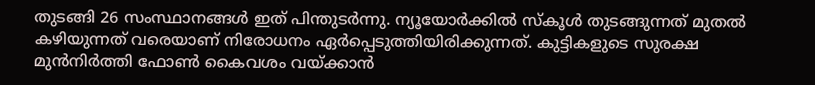തുടങ്ങി 26 സംസ്ഥാനങ്ങൾ ഇത് പിന്തുടർന്നു. ന്യൂയോർക്കിൽ സ്കൂൾ തുടങ്ങുന്നത് മുതൽ കഴിയുന്നത് വരെയാണ് നിരോധനം ഏർപ്പെടുത്തിയിരിക്കുന്നത്. കുട്ടികളുടെ സുരക്ഷ മുൻനിർത്തി ഫോൺ കൈവശം വയ്ക്കാൻ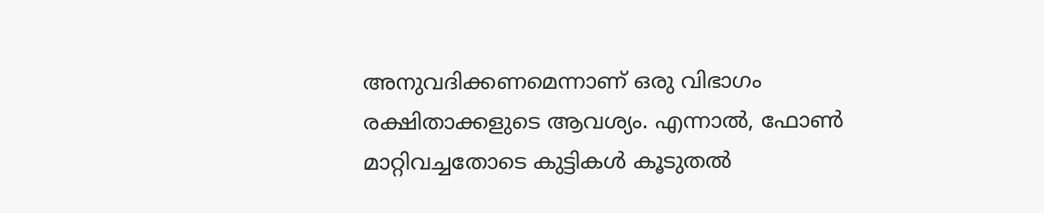അനുവദിക്കണമെന്നാണ് ഒരു വിഭാഗം രക്ഷിതാക്കളുടെ ആവശ്യം. എന്നാൽ, ഫോൺ മാറ്റിവച്ചതോടെ കുട്ടികൾ കൂടുതൽ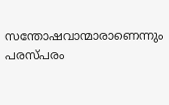സന്തോഷവാന്മാരാണെന്നും പരസ്പരം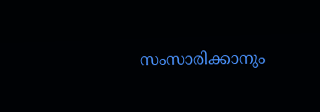സംസാരിക്കാനും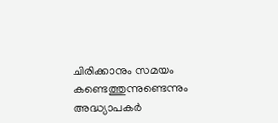ചിരിക്കാനും സമയം കണ്ടെത്തുന്നുണ്ടെന്നും അദ്ധ്യാപകർ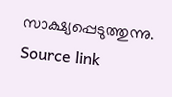സാക്ഷ്യപ്പെടുത്തുന്നു.
Source link